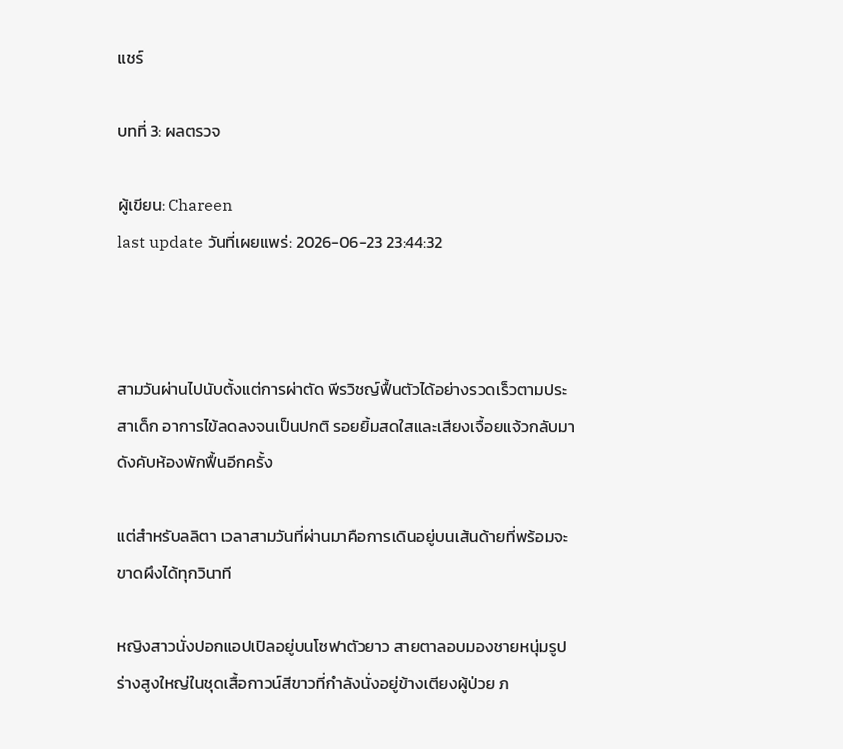แชร์

บทที่ 3: ผลตรวจ

ผู้เขียน: Chareen
last update วันที่เผยแพร่: 2026-06-23 23:44:32



สามวันผ่านไปนับตั้งแต่การผ่าตัด พีรวิชญ์ฟื้นตัวได้อย่างรวดเร็วตามประสาเด็ก อาการไข้ลดลงจนเป็นปกติ รอยยิ้มสดใสและเสียงเจื้อยแจ้วกลับมาดังคับห้องพักฟื้นอีกครั้ง

แต่สำหรับลลิตา เวลาสามวันที่ผ่านมาคือการเดินอยู่บนเส้นด้ายที่พร้อมจะขาดผึงได้ทุกวินาที

หญิงสาวนั่งปอกแอปเปิลอยู่บนโซฟาตัวยาว สายตาลอบมองชายหนุ่มรูปร่างสูงใหญ่ในชุดเสื้อกาวน์สีขาวที่กำลังนั่งอยู่ข้างเตียงผู้ป่วย ภ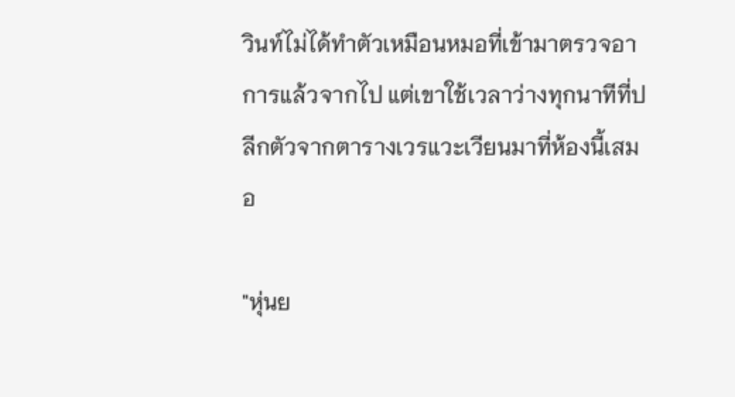วินท์ไม่ได้ทำตัวเหมือนหมอที่เข้ามาตรวจอาการแล้วจากไป แต่เขาใช้เวลาว่างทุกนาทีที่ปลีกตัวจากตารางเวรแวะเวียนมาที่ห้องนี้เสมอ

"หุ่นย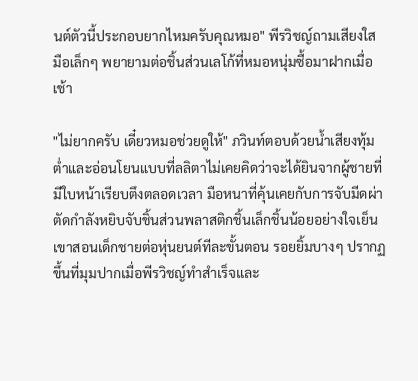นต์ตัวนี้ประกอบยากไหมครับคุณหมอ" พีรวิชญ์ถามเสียงใส มือเล็กๆ พยายามต่อชิ้นส่วนเลโก้ที่หมอหนุ่มซื้อมาฝากเมื่อเช้า

"ไม่ยากครับ เดี๋ยวหมอช่วยดูให้" ภวินท์ตอบด้วยน้ำเสียงทุ้มต่ำและอ่อนโยนแบบที่ลลิตาไม่เคยคิดว่าจะได้ยินจากผู้ชายที่มีใบหน้าเรียบตึงตลอดเวลา มือหนาที่คุ้นเคยกับการจับมีดผ่าตัดกำลังหยิบจับชิ้นส่วนพลาสติกชิ้นเล็กชิ้นน้อยอย่างใจเย็น เขาสอนเด็กชายต่อหุ่นยนต์ทีละขั้นตอน รอยยิ้มบางๆ ปรากฏขึ้นที่มุมปากเมื่อพีรวิชญ์ทำสำเร็จและ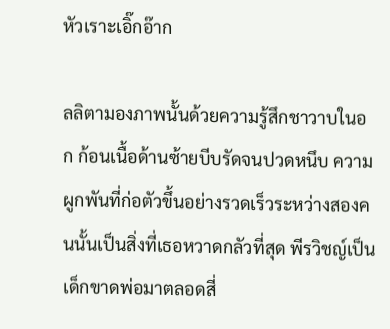หัวเราะเอิ๊กอ๊าก

ลลิตามองภาพนั้นด้วยความรู้สึกชาวาบในอก ก้อนเนื้อด้านซ้ายบีบรัดจนปวดหนึบ ความผูกพันที่ก่อตัวขึ้นอย่างรวดเร็วระหว่างสองคนนั้นเป็นสิ่งที่เธอหวาดกลัวที่สุด พีรวิชญ์เป็นเด็กขาดพ่อมาตลอดสี่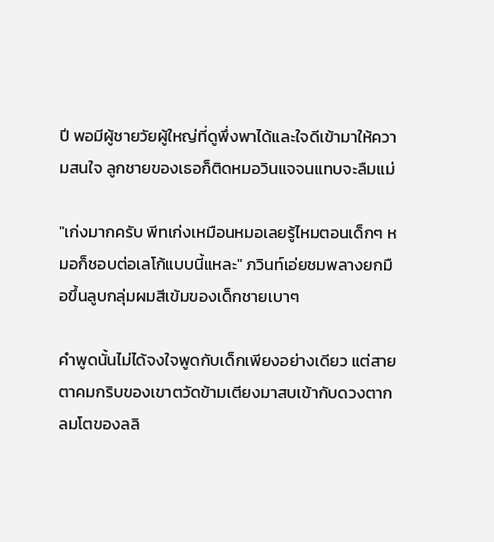ปี พอมีผู้ชายวัยผู้ใหญ่ที่ดูพึ่งพาได้และใจดีเข้ามาให้ความสนใจ ลูกชายของเธอก็ติดหมอวินแจจนแทบจะลืมแม่

"เก่งมากครับ พีทเก่งเหมือนหมอเลยรู้ไหมตอนเด็กๆ หมอก็ชอบต่อเลโก้แบบนี้แหละ" ภวินท์เอ่ยชมพลางยกมือขึ้นลูบกลุ่มผมสีเข้มของเด็กชายเบาๆ

คำพูดนั้นไม่ได้จงใจพูดกับเด็กเพียงอย่างเดียว แต่สายตาคมกริบของเขาตวัดข้ามเตียงมาสบเข้ากับดวงตากลมโตของลลิ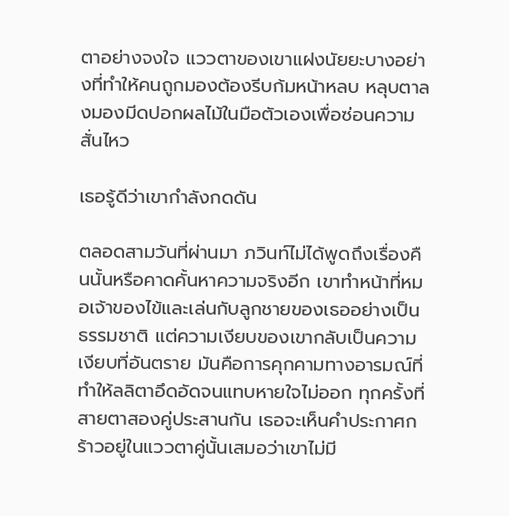ตาอย่างจงใจ แววตาของเขาแฝงนัยยะบางอย่างที่ทำให้คนถูกมองต้องรีบก้มหน้าหลบ หลุบตาลงมองมีดปอกผลไม้ในมือตัวเองเพื่อซ่อนความสั่นไหว

เธอรู้ดีว่าเขากำลังกดดัน

ตลอดสามวันที่ผ่านมา ภวินท์ไม่ได้พูดถึงเรื่องคืนนั้นหรือคาดคั้นหาความจริงอีก เขาทำหน้าที่หมอเจ้าของไข้และเล่นกับลูกชายของเธออย่างเป็นธรรมชาติ แต่ความเงียบของเขากลับเป็นความเงียบที่อันตราย มันคือการคุกคามทางอารมณ์ที่ทำให้ลลิตาอึดอัดจนแทบหายใจไม่ออก ทุกครั้งที่สายตาสองคู่ประสานกัน เธอจะเห็นคำประกาศกร้าวอยู่ในแววตาคู่นั้นเสมอว่าเขาไม่มี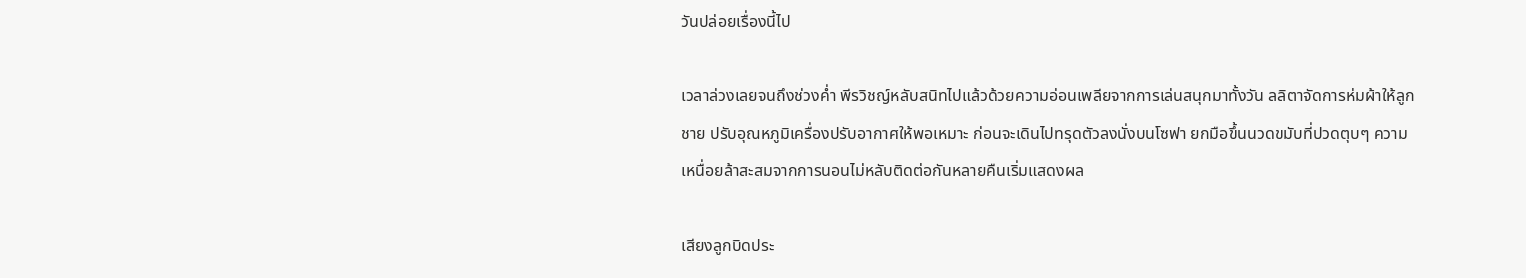วันปล่อยเรื่องนี้ไป

เวลาล่วงเลยจนถึงช่วงค่ำ พีรวิชญ์หลับสนิทไปแล้วด้วยความอ่อนเพลียจากการเล่นสนุกมาทั้งวัน ลลิตาจัดการห่มผ้าให้ลูกชาย ปรับอุณหภูมิเครื่องปรับอากาศให้พอเหมาะ ก่อนจะเดินไปทรุดตัวลงนั่งบนโซฟา ยกมือขึ้นนวดขมับที่ปวดตุบๆ ความเหนื่อยล้าสะสมจากการนอนไม่หลับติดต่อกันหลายคืนเริ่มแสดงผล

เสียงลูกบิดประ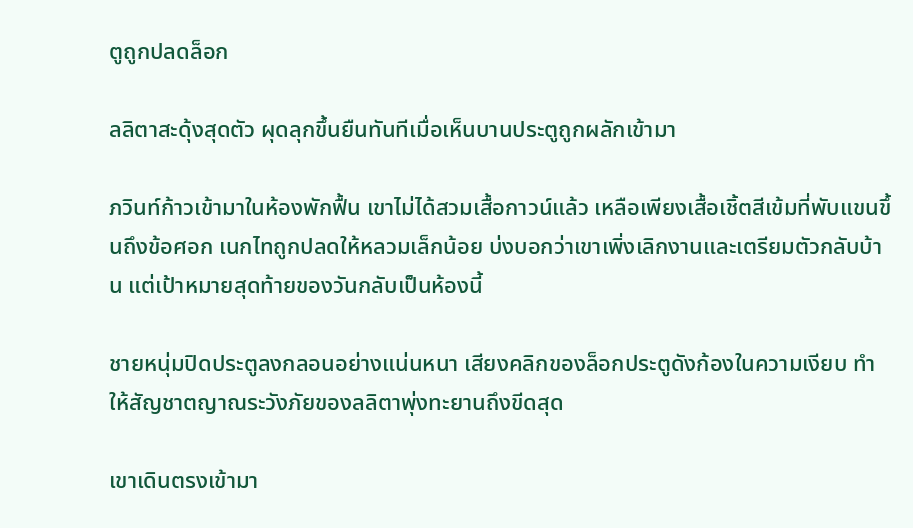ตูถูกปลดล็อก

ลลิตาสะดุ้งสุดตัว ผุดลุกขึ้นยืนทันทีเมื่อเห็นบานประตูถูกผลักเข้ามา

ภวินท์ก้าวเข้ามาในห้องพักฟื้น เขาไม่ได้สวมเสื้อกาวน์แล้ว เหลือเพียงเสื้อเชิ้ตสีเข้มที่พับแขนขึ้นถึงข้อศอก เนกไทถูกปลดให้หลวมเล็กน้อย บ่งบอกว่าเขาเพิ่งเลิกงานและเตรียมตัวกลับบ้าน แต่เป้าหมายสุดท้ายของวันกลับเป็นห้องนี้

ชายหนุ่มปิดประตูลงกลอนอย่างแน่นหนา เสียงคลิกของล็อกประตูดังก้องในความเงียบ ทำให้สัญชาตญาณระวังภัยของลลิตาพุ่งทะยานถึงขีดสุด

เขาเดินตรงเข้ามา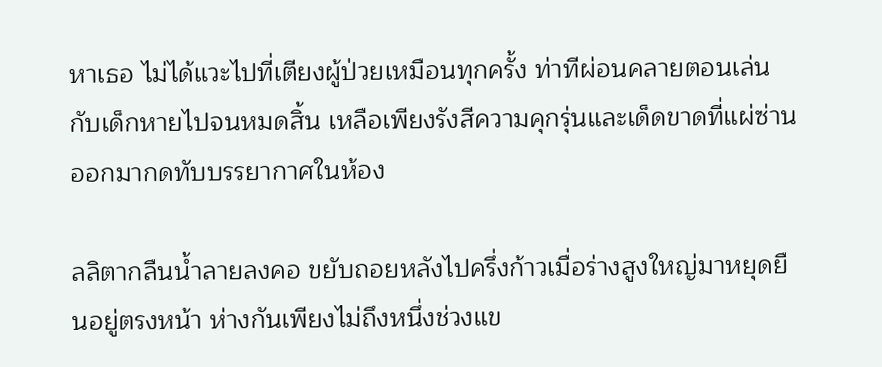หาเธอ ไม่ได้แวะไปที่เตียงผู้ป่วยเหมือนทุกครั้ง ท่าทีผ่อนคลายตอนเล่นกับเด็กหายไปจนหมดสิ้น เหลือเพียงรังสีความคุกรุ่นและเด็ดขาดที่แผ่ซ่านออกมากดทับบรรยากาศในห้อง

ลลิตากลืนน้ำลายลงคอ ขยับถอยหลังไปครึ่งก้าวเมื่อร่างสูงใหญ่มาหยุดยืนอยู่ตรงหน้า ห่างกันเพียงไม่ถึงหนึ่งช่วงแข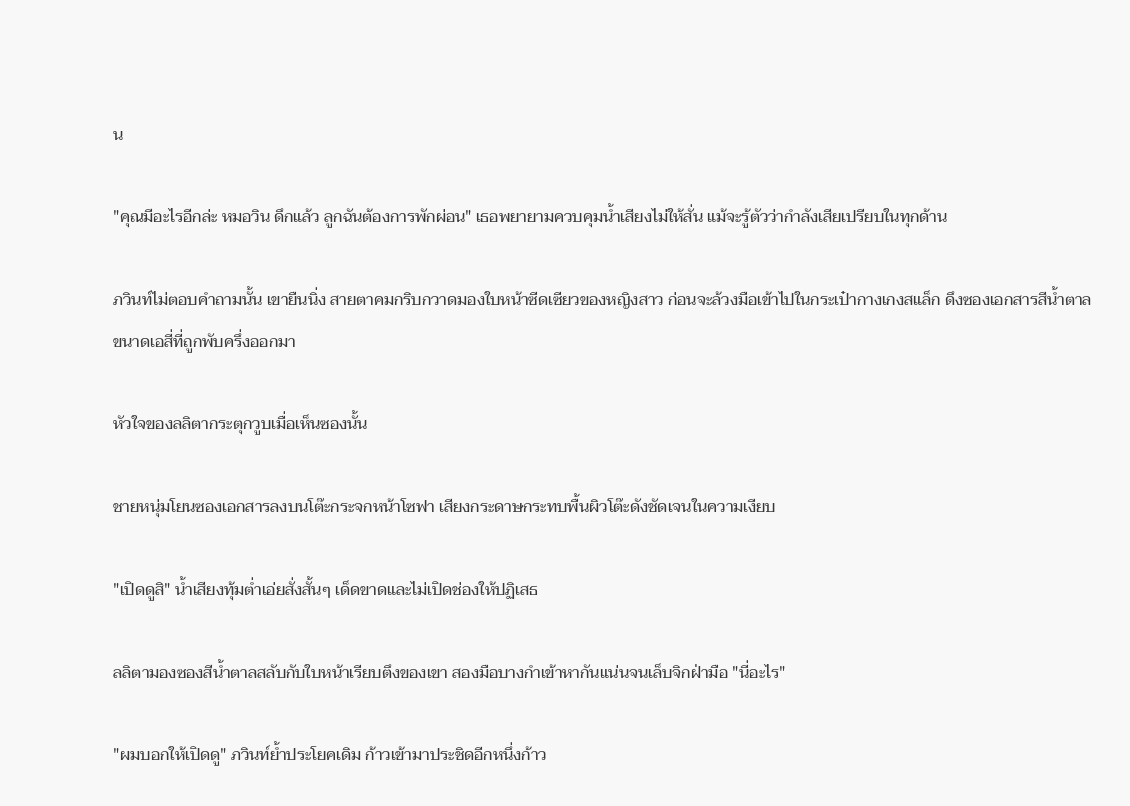น

"คุณมีอะไรอีกล่ะ หมอวิน ดึกแล้ว ลูกฉันต้องการพักผ่อน" เธอพยายามควบคุมน้ำเสียงไม่ให้สั่น แม้จะรู้ตัวว่ากำลังเสียเปรียบในทุกด้าน

ภวินท์ไม่ตอบคำถามนั้น เขายืนนิ่ง สายตาคมกริบกวาดมองใบหน้าซีดเซียวของหญิงสาว ก่อนจะล้วงมือเข้าไปในกระเป๋ากางเกงสแล็ก ดึงซองเอกสารสีน้ำตาลขนาดเอสี่ที่ถูกพับครึ่งออกมา

หัวใจของลลิตากระตุกวูบเมื่อเห็นซองนั้น

ชายหนุ่มโยนซองเอกสารลงบนโต๊ะกระจกหน้าโซฟา เสียงกระดาษกระทบพื้นผิวโต๊ะดังชัดเจนในความเงียบ

"เปิดดูสิ" น้ำเสียงทุ้มต่ำเอ่ยสั่งสั้นๆ เด็ดขาดและไม่เปิดช่องให้ปฏิเสธ

ลลิตามองซองสีน้ำตาลสลับกับใบหน้าเรียบตึงของเขา สองมือบางกำเข้าหากันแน่นจนเล็บจิกฝ่ามือ "นี่อะไร"

"ผมบอกให้เปิดดู" ภวินท์ย้ำประโยคเดิม ก้าวเข้ามาประชิดอีกหนึ่งก้าว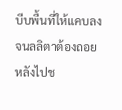บีบพื้นที่ให้แคบลงจนลลิตาต้องถอยหลังไปช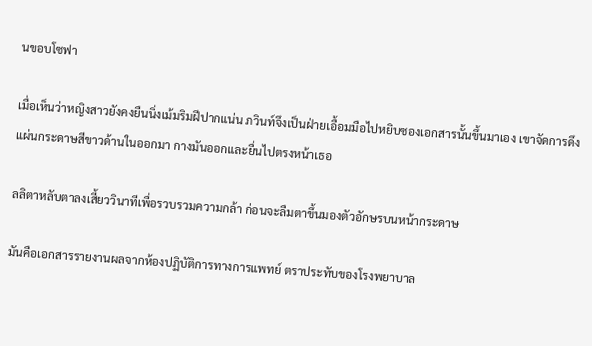นขอบโซฟา

เมื่อเห็นว่าหญิงสาวยังคงยืนนิ่งเม้มริมฝีปากแน่น ภวินท์จึงเป็นฝ่ายเอื้อมมือไปหยิบซองเอกสารนั้นขึ้นมาเอง เขาจัดการดึงแผ่นกระดาษสีขาวด้านในออกมา กางมันออกและยื่นไปตรงหน้าเธอ

ลลิตาหลับตาลงเสี้ยววินาทีเพื่อรวบรวมความกล้า ก่อนจะลืมตาขึ้นมองตัวอักษรบนหน้ากระดาษ

มันคือเอกสารรายงานผลจากห้องปฏิบัติการทางการแพทย์ ตราประทับของโรงพยาบาล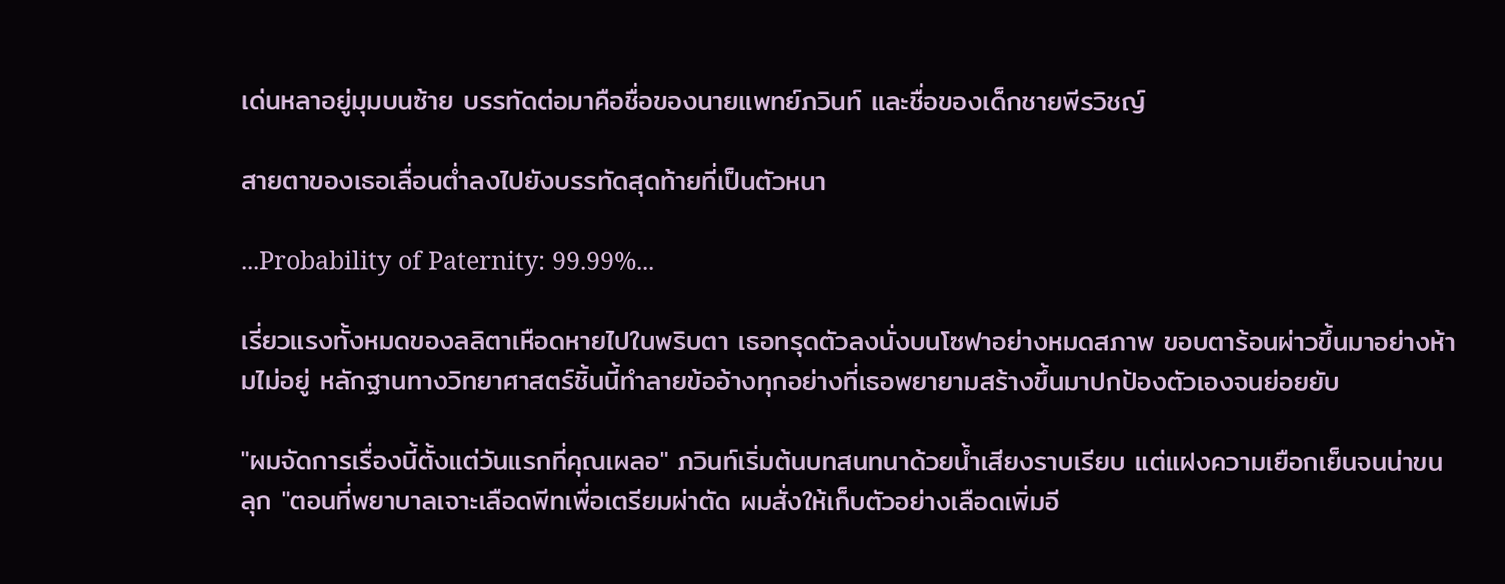เด่นหลาอยู่มุมบนซ้าย บรรทัดต่อมาคือชื่อของนายแพทย์ภวินท์ และชื่อของเด็กชายพีรวิชญ์

สายตาของเธอเลื่อนต่ำลงไปยังบรรทัดสุดท้ายที่เป็นตัวหนา

...Probability of Paternity: 99.99%...

เรี่ยวแรงทั้งหมดของลลิตาเหือดหายไปในพริบตา เธอทรุดตัวลงนั่งบนโซฟาอย่างหมดสภาพ ขอบตาร้อนผ่าวขึ้นมาอย่างห้ามไม่อยู่ หลักฐานทางวิทยาศาสตร์ชิ้นนี้ทำลายข้ออ้างทุกอย่างที่เธอพยายามสร้างขึ้นมาปกป้องตัวเองจนย่อยยับ

"ผมจัดการเรื่องนี้ตั้งแต่วันแรกที่คุณเผลอ" ภวินท์เริ่มต้นบทสนทนาด้วยน้ำเสียงราบเรียบ แต่แฝงความเยือกเย็นจนน่าขนลุก "ตอนที่พยาบาลเจาะเลือดพีทเพื่อเตรียมผ่าตัด ผมสั่งให้เก็บตัวอย่างเลือดเพิ่มอี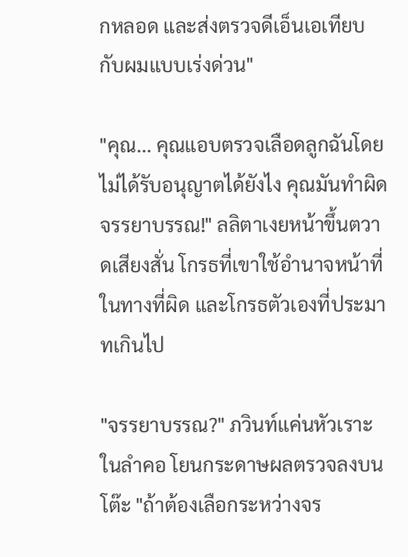กหลอด และส่งตรวจดีเอ็นเอเทียบกับผมแบบเร่งด่วน"

"คุณ... คุณแอบตรวจเลือดลูกฉันโดยไม่ได้รับอนุญาตได้ยังไง คุณมันทำผิดจรรยาบรรณ!" ลลิตาเงยหน้าขึ้นตวาดเสียงสั่น โกรธที่เขาใช้อำนาจหน้าที่ในทางที่ผิด และโกรธตัวเองที่ประมาทเกินไป

"จรรยาบรรณ?" ภวินท์แค่นหัวเราะในลำคอ โยนกระดาษผลตรวจลงบนโต๊ะ "ถ้าต้องเลือกระหว่างจร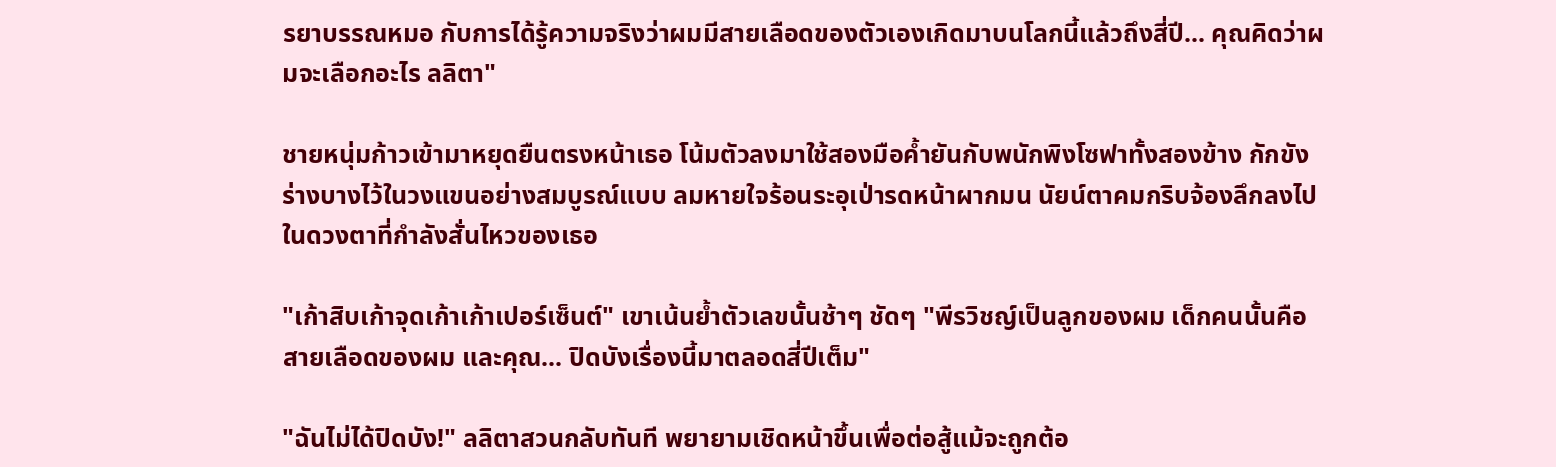รยาบรรณหมอ กับการได้รู้ความจริงว่าผมมีสายเลือดของตัวเองเกิดมาบนโลกนี้แล้วถึงสี่ปี... คุณคิดว่าผมจะเลือกอะไร ลลิตา"

ชายหนุ่มก้าวเข้ามาหยุดยืนตรงหน้าเธอ โน้มตัวลงมาใช้สองมือค้ำยันกับพนักพิงโซฟาทั้งสองข้าง กักขังร่างบางไว้ในวงแขนอย่างสมบูรณ์แบบ ลมหายใจร้อนระอุเป่ารดหน้าผากมน นัยน์ตาคมกริบจ้องลึกลงไปในดวงตาที่กำลังสั่นไหวของเธอ

"เก้าสิบเก้าจุดเก้าเก้าเปอร์เซ็นต์" เขาเน้นย้ำตัวเลขนั้นช้าๆ ชัดๆ "พีรวิชญ์เป็นลูกของผม เด็กคนนั้นคือสายเลือดของผม และคุณ... ปิดบังเรื่องนี้มาตลอดสี่ปีเต็ม"

"ฉันไม่ได้ปิดบัง!" ลลิตาสวนกลับทันที พยายามเชิดหน้าขึ้นเพื่อต่อสู้แม้จะถูกต้อ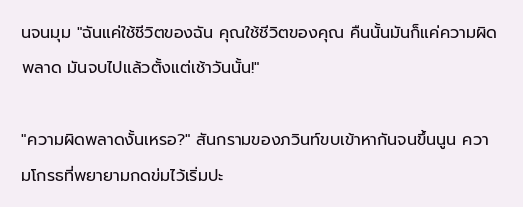นจนมุม "ฉันแค่ใช้ชีวิตของฉัน คุณใช้ชีวิตของคุณ คืนนั้นมันก็แค่ความผิดพลาด มันจบไปแล้วตั้งแต่เช้าวันนั้น!"

"ความผิดพลาดงั้นเหรอ?" สันกรามของภวินท์ขบเข้าหากันจนขึ้นนูน ความโกรธที่พยายามกดข่มไว้เริ่มปะ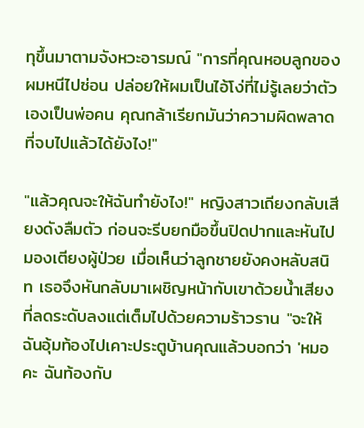ทุขึ้นมาตามจังหวะอารมณ์ "การที่คุณหอบลูกของผมหนีไปซ่อน ปล่อยให้ผมเป็นไอ้โง่ที่ไม่รู้เลยว่าตัวเองเป็นพ่อคน คุณกล้าเรียกมันว่าความผิดพลาดที่จบไปแล้วได้ยังไง!"

"แล้วคุณจะให้ฉันทำยังไง!" หญิงสาวเถียงกลับเสียงดังลืมตัว ก่อนจะรีบยกมือขึ้นปิดปากและหันไปมองเตียงผู้ป่วย เมื่อเห็นว่าลูกชายยังคงหลับสนิท เธอจึงหันกลับมาเผชิญหน้ากับเขาด้วยน้ำเสียงที่ลดระดับลงแต่เต็มไปด้วยความร้าวราน "จะให้ฉันอุ้มท้องไปเคาะประตูบ้านคุณแล้วบอกว่า 'หมอคะ ฉันท้องกับ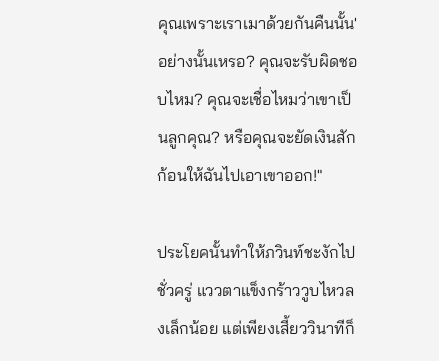คุณเพราะเราเมาด้วยกันคืนนั้น' อย่างนั้นเหรอ? คุณจะรับผิดชอบไหม? คุณจะเชื่อไหมว่าเขาเป็นลูกคุณ? หรือคุณจะยัดเงินสักก้อนให้ฉันไปเอาเขาออก!"

ประโยคนั้นทำให้ภวินท์ชะงักไปชั่วครู่ แววตาแข็งกร้าววูบไหวลงเล็กน้อย แต่เพียงเสี้ยววินาทีก็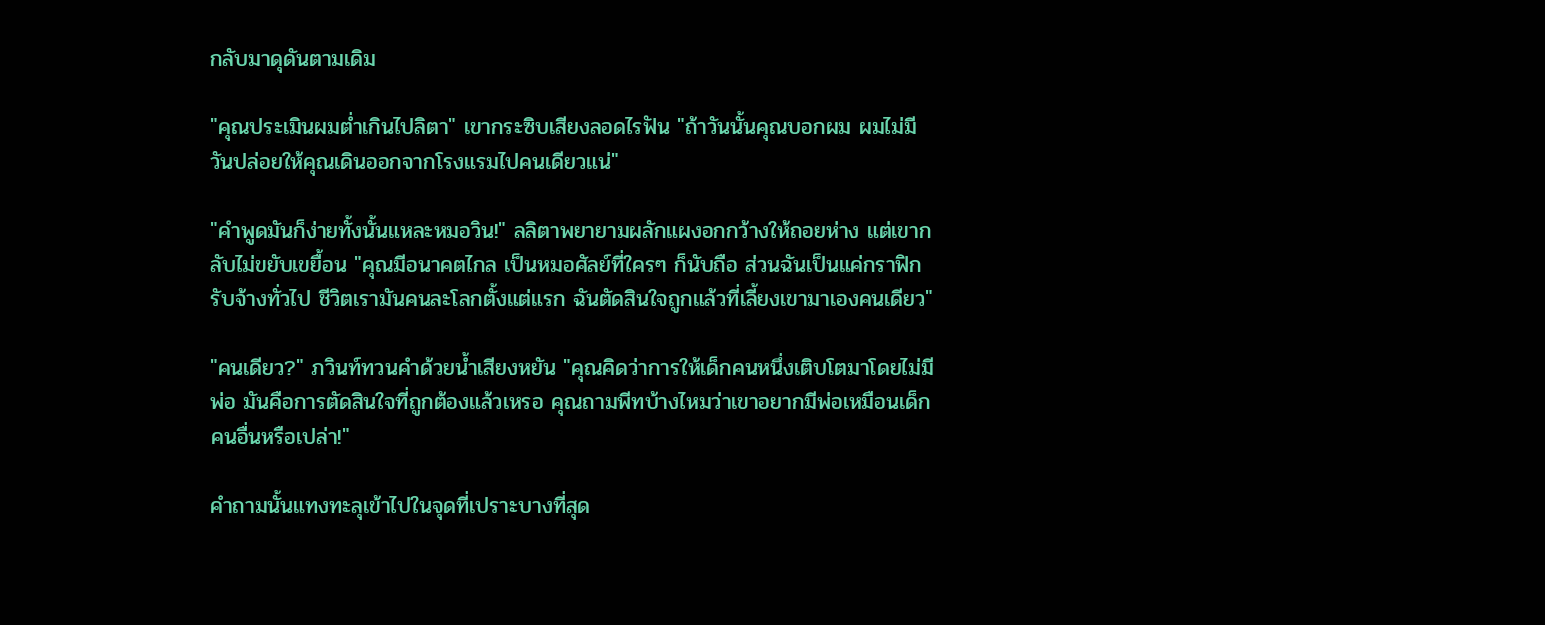กลับมาดุดันตามเดิม

"คุณประเมินผมต่ำเกินไปลิตา" เขากระซิบเสียงลอดไรฟัน "ถ้าวันนั้นคุณบอกผม ผมไม่มีวันปล่อยให้คุณเดินออกจากโรงแรมไปคนเดียวแน่"

"คำพูดมันก็ง่ายทั้งนั้นแหละหมอวิน!" ลลิตาพยายามผลักแผงอกกว้างให้ถอยห่าง แต่เขากลับไม่ขยับเขยื้อน "คุณมีอนาคตไกล เป็นหมอศัลย์ที่ใครๆ ก็นับถือ ส่วนฉันเป็นแค่กราฟิกรับจ้างทั่วไป ชีวิตเรามันคนละโลกตั้งแต่แรก ฉันตัดสินใจถูกแล้วที่เลี้ยงเขามาเองคนเดียว"

"คนเดียว?" ภวินท์ทวนคำด้วยน้ำเสียงหยัน "คุณคิดว่าการให้เด็กคนหนึ่งเติบโตมาโดยไม่มีพ่อ มันคือการตัดสินใจที่ถูกต้องแล้วเหรอ คุณถามพีทบ้างไหมว่าเขาอยากมีพ่อเหมือนเด็กคนอื่นหรือเปล่า!"

คำถามนั้นแทงทะลุเข้าไปในจุดที่เปราะบางที่สุด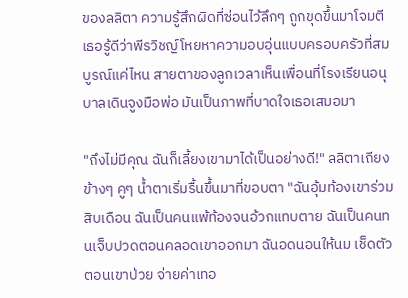ของลลิตา ความรู้สึกผิดที่ซ่อนไว้ลึกๆ ถูกขุดขึ้นมาโจมตี เธอรู้ดีว่าพีรวิชญ์โหยหาความอบอุ่นแบบครอบครัวที่สมบูรณ์แค่ไหน สายตาของลูกเวลาเห็นเพื่อนที่โรงเรียนอนุบาลเดินจูงมือพ่อ มันเป็นภาพที่บาดใจเธอเสมอมา

"ถึงไม่มีคุณ ฉันก็เลี้ยงเขามาได้เป็นอย่างดี!" ลลิตาเถียงข้างๆ คูๆ น้ำตาเริ่มรื้นขึ้นมาที่ขอบตา "ฉันอุ้มท้องเขาร่วมสิบเดือน ฉันเป็นคนแพ้ท้องจนอ้วกแทบตาย ฉันเป็นคนทนเจ็บปวดตอนคลอดเขาออกมา ฉันอดนอนให้นม เช็ดตัวตอนเขาป่วย จ่ายค่าเทอ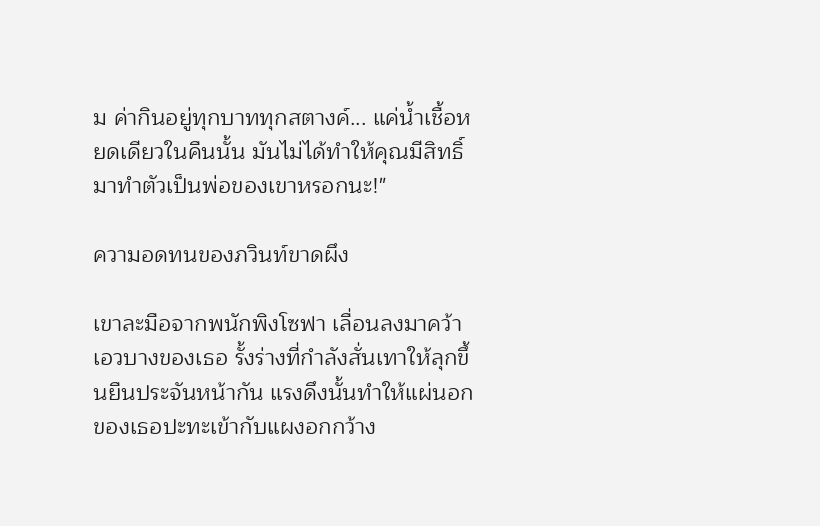ม ค่ากินอยู่ทุกบาททุกสตางค์... แค่น้ำเชื้อหยดเดียวในคืนนั้น มันไม่ได้ทำให้คุณมีสิทธิ์มาทำตัวเป็นพ่อของเขาหรอกนะ!"

ความอดทนของภวินท์ขาดผึง

เขาละมือจากพนักพิงโซฟา เลื่อนลงมาคว้าเอวบางของเธอ รั้งร่างที่กำลังสั่นเทาให้ลุกขึ้นยืนประจันหน้ากัน แรงดึงนั้นทำให้แผ่นอกของเธอปะทะเข้ากับแผงอกกว้าง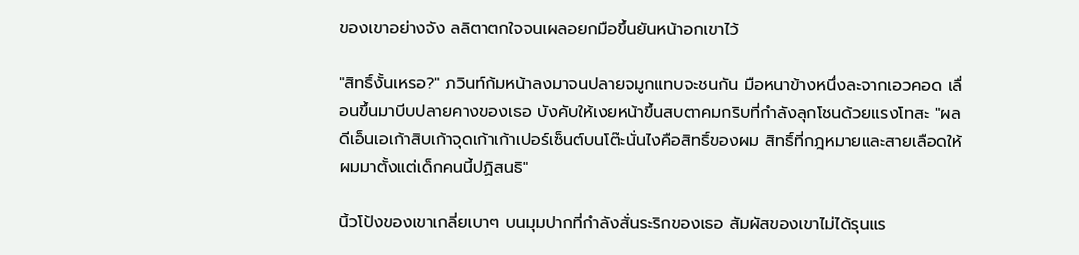ของเขาอย่างจัง ลลิตาตกใจจนเผลอยกมือขึ้นยันหน้าอกเขาไว้

"สิทธิ์งั้นเหรอ?" ภวินท์ก้มหน้าลงมาจนปลายจมูกแทบจะชนกัน มือหนาข้างหนึ่งละจากเอวคอด เลื่อนขึ้นมาบีบปลายคางของเธอ บังคับให้เงยหน้าขึ้นสบตาคมกริบที่กำลังลุกโชนด้วยแรงโทสะ "ผลดีเอ็นเอเก้าสิบเก้าจุดเก้าเก้าเปอร์เซ็นต์บนโต๊ะนั่นไงคือสิทธิ์ของผม สิทธิ์ที่กฎหมายและสายเลือดให้ผมมาตั้งแต่เด็กคนนี้ปฏิสนธิ"

นิ้วโป้งของเขาเกลี่ยเบาๆ บนมุมปากที่กำลังสั่นระริกของเธอ สัมผัสของเขาไม่ได้รุนแร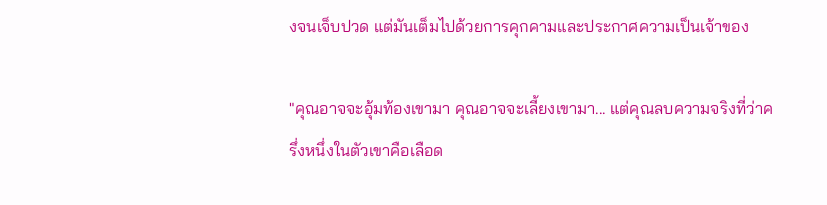งจนเจ็บปวด แต่มันเต็มไปด้วยการคุกคามและประกาศความเป็นเจ้าของ

"คุณอาจจะอุ้มท้องเขามา คุณอาจจะเลี้ยงเขามา... แต่คุณลบความจริงที่ว่าครึ่งหนึ่งในตัวเขาคือเลือด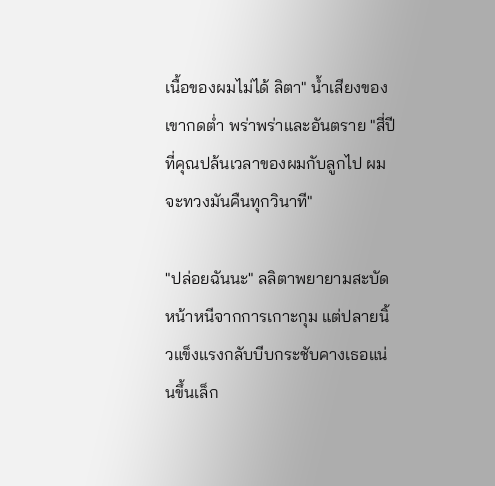เนื้อของผมไม่ได้ ลิตา" น้ำเสียงของเขากดต่ำ พร่าพร่าและอันตราย "สี่ปีที่คุณปล้นเวลาของผมกับลูกไป ผมจะทวงมันคืนทุกวินาที"

"ปล่อยฉันนะ" ลลิตาพยายามสะบัดหน้าหนีจากการเกาะกุม แต่ปลายนิ้วแข็งแรงกลับบีบกระชับคางเธอแน่นขึ้นเล็ก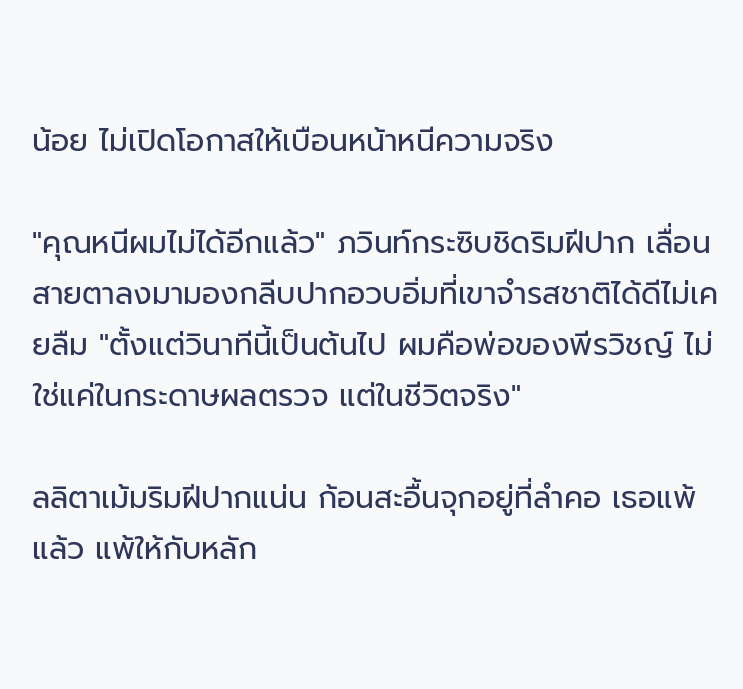น้อย ไม่เปิดโอกาสให้เบือนหน้าหนีความจริง

"คุณหนีผมไม่ได้อีกแล้ว" ภวินท์กระซิบชิดริมฝีปาก เลื่อนสายตาลงมามองกลีบปากอวบอิ่มที่เขาจำรสชาติได้ดีไม่เคยลืม "ตั้งแต่วินาทีนี้เป็นต้นไป ผมคือพ่อของพีรวิชญ์ ไม่ใช่แค่ในกระดาษผลตรวจ แต่ในชีวิตจริง"

ลลิตาเม้มริมฝีปากแน่น ก้อนสะอื้นจุกอยู่ที่ลำคอ เธอแพ้แล้ว แพ้ให้กับหลัก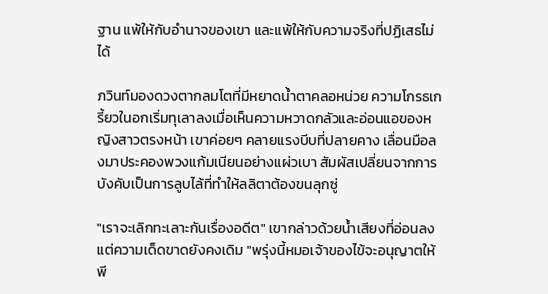ฐาน แพ้ให้กับอำนาจของเขา และแพ้ให้กับความจริงที่ปฏิเสธไม่ได้

ภวินท์มองดวงตากลมโตที่มีหยาดน้ำตาคลอหน่วย ความโกรธเกรี้ยวในอกเริ่มทุเลาลงเมื่อเห็นความหวาดกลัวและอ่อนแอของหญิงสาวตรงหน้า เขาค่อยๆ คลายแรงบีบที่ปลายคาง เลื่อนมือลงมาประคองพวงแก้มเนียนอย่างแผ่วเบา สัมผัสเปลี่ยนจากการบังคับเป็นการลูบไล้ที่ทำให้ลลิตาต้องขนลุกซู่

"เราจะเลิกทะเลาะกันเรื่องอดีต" เขากล่าวด้วยน้ำเสียงที่อ่อนลง แต่ความเด็ดขาดยังคงเดิม "พรุ่งนี้หมอเจ้าของไข้จะอนุญาตให้พี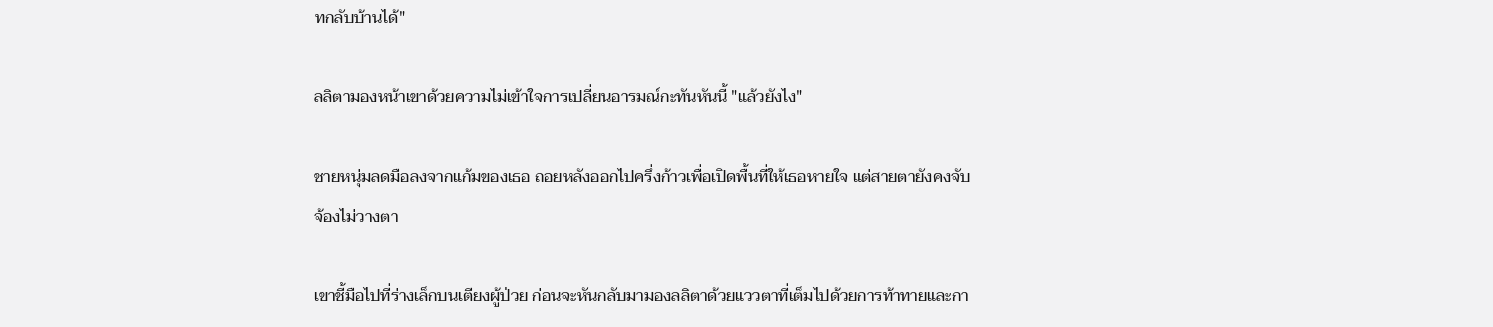ทกลับบ้านได้"

ลลิตามองหน้าเขาด้วยความไม่เข้าใจการเปลี่ยนอารมณ์กะทันหันนี้ "แล้วยังไง"

ชายหนุ่มลดมือลงจากแก้มของเธอ ถอยหลังออกไปครึ่งก้าวเพื่อเปิดพื้นที่ให้เธอหายใจ แต่สายตายังคงจับจ้องไม่วางตา

เขาชี้มือไปที่ร่างเล็กบนเตียงผู้ป่วย ก่อนจะหันกลับมามองลลิตาด้วยแววตาที่เต็มไปด้วยการท้าทายและกา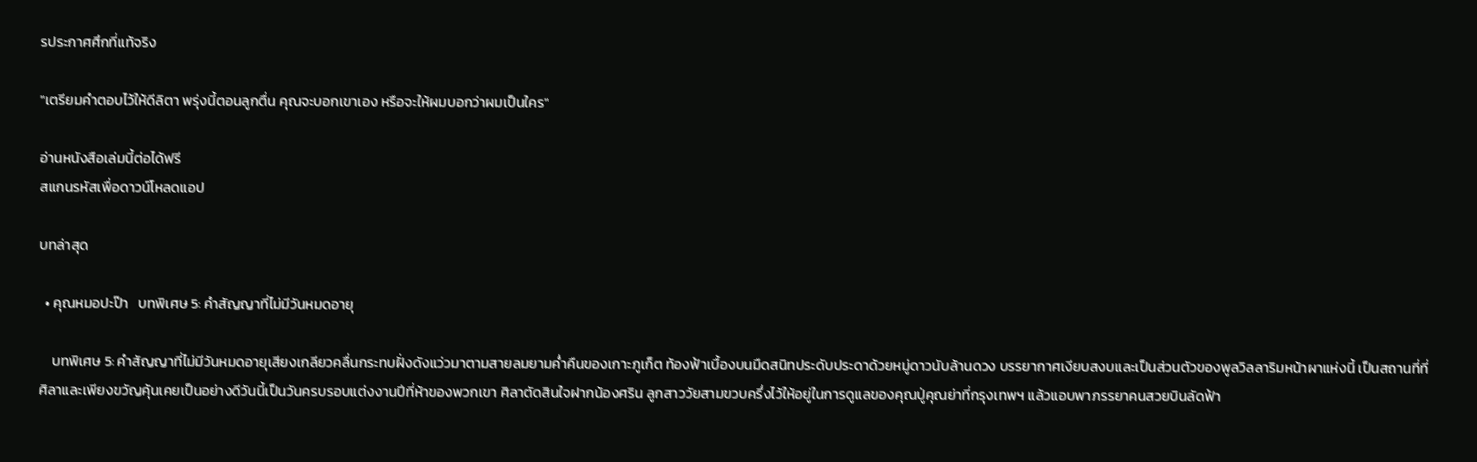รประกาศศึกที่แท้จริง

"เตรียมคำตอบไว้ให้ดีลิตา พรุ่งนี้ตอนลูกตื่น คุณจะบอกเขาเอง หรือจะให้ผมบอกว่าผมเป็นใคร"

อ่านหนังสือเล่มนี้ต่อได้ฟรี
สแกนรหัสเพื่อดาวน์โหลดแอป

บทล่าสุด

  • คุณหมอปะป๊า   บทพิเศษ 5: คำสัญญาที่ไม่มีวันหมดอายุ

    บทพิเศษ 5: คำสัญญาที่ไม่มีวันหมดอายุเสียงเกลียวคลื่นกระทบฝั่งดังแว่วมาตามสายลมยามค่ำคืนของเกาะภูเก็ต ท้องฟ้าเบื้องบนมืดสนิทประดับประดาด้วยหมู่ดาวนับล้านดวง บรรยากาศเงียบสงบและเป็นส่วนตัวของพูลวิลลาริมหน้าผาแห่งนี้ เป็นสถานที่ที่ศิลาและเพียงขวัญคุ้นเคยเป็นอย่างดีวันนี้เป็นวันครบรอบแต่งงานปีที่ห้าของพวกเขา ศิลาตัดสินใจฝากน้องศริน ลูกสาววัยสามขวบครึ่งไว้ให้อยู่ในการดูแลของคุณปู่คุณย่าที่กรุงเทพฯ แล้วแอบพาภรรยาคนสวยบินลัดฟ้า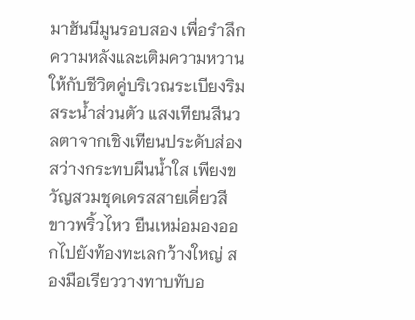มาฮันนีมูนรอบสอง เพื่อรำลึกความหลังและเติมความหวานให้กับชีวิตคู่บริเวณระเบียงริมสระน้ำส่วนตัว แสงเทียนสีนวลตาจากเชิงเทียนประดับส่องสว่างกระทบผืนน้ำใส เพียงขวัญสวมชุดเดรสสายเดี่ยวสีขาวพริ้วไหว ยืนเหม่อมองออกไปยังท้องทะเลกว้างใหญ่ สองมือเรียววางทาบทับอ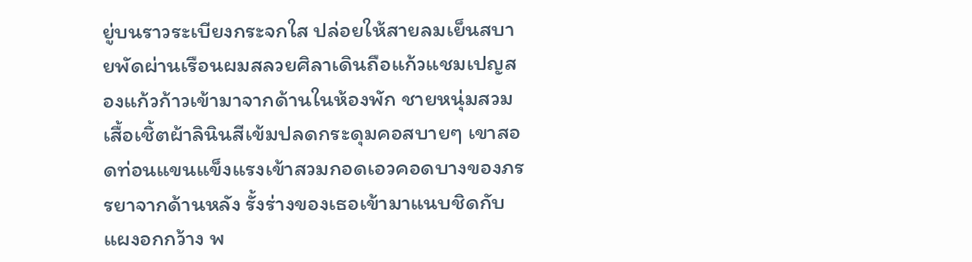ยู่บนราวระเบียงกระจกใส ปล่อยให้สายลมเย็นสบายพัดผ่านเรือนผมสลวยศิลาเดินถือแก้วแชมเปญสองแก้วก้าวเข้ามาจากด้านในห้องพัก ชายหนุ่มสวมเสื้อเชิ้ตผ้าลินินสีเข้มปลดกระดุมคอสบายๆ เขาสอดท่อนแขนแข็งแรงเข้าสวมกอดเอวคอดบางของภรรยาจากด้านหลัง รั้งร่างของเธอเข้ามาแนบชิดกับแผงอกกว้าง พ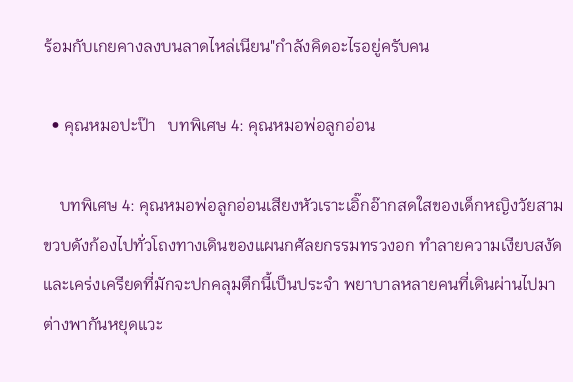ร้อมกับเกยคางลงบนลาดไหล่เนียน"กำลังคิดอะไรอยู่ครับคน

  • คุณหมอปะป๊า   บทพิเศษ 4: คุณหมอพ่อลูกอ่อน

    บทพิเศษ 4: คุณหมอพ่อลูกอ่อนเสียงหัวเราะเอิ๊กอ๊ากสดใสของเด็กหญิงวัยสามขวบดังก้องไปทั่วโถงทางเดินของแผนกศัลยกรรมทรวงอก ทำลายความเงียบสงัดและเคร่งเครียดที่มักจะปกคลุมตึกนี้เป็นประจำ พยาบาลหลายคนที่เดินผ่านไปมาต่างพากันหยุดแวะ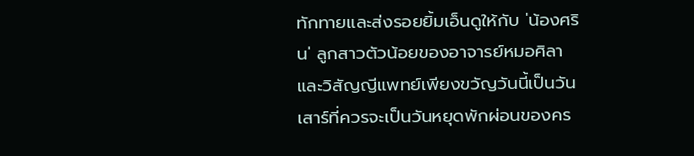ทักทายและส่งรอยยิ้มเอ็นดูให้กับ 'น้องศริน' ลูกสาวตัวน้อยของอาจารย์หมอศิลาและวิสัญญีแพทย์เพียงขวัญวันนี้เป็นวันเสาร์ที่ควรจะเป็นวันหยุดพักผ่อนของคร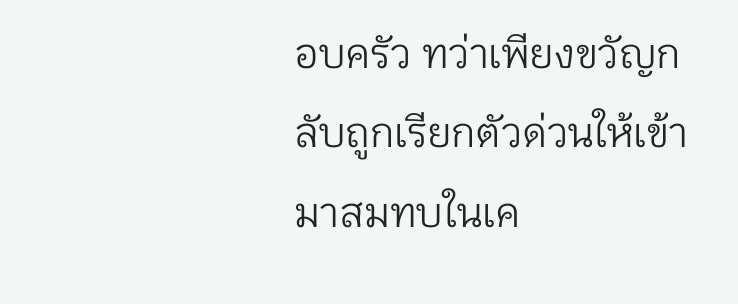อบครัว ทว่าเพียงขวัญกลับถูกเรียกตัวด่วนให้เข้ามาสมทบในเค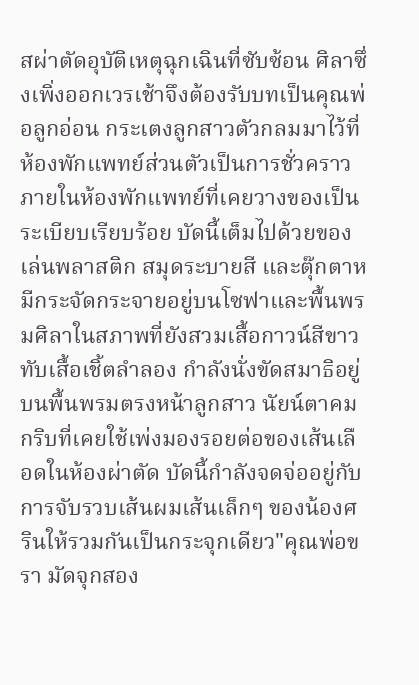สผ่าตัดอุบัติเหตุฉุกเฉินที่ซับซ้อน ศิลาซึ่งเพิ่งออกเวรเช้าจึงต้องรับบทเป็นคุณพ่อลูกอ่อน กระเตงลูกสาวตัวกลมมาไว้ที่ห้องพักแพทย์ส่วนตัวเป็นการชั่วคราวภายในห้องพักแพทย์ที่เคยวางของเป็นระเบียบเรียบร้อย บัดนี้เต็มไปด้วยของเล่นพลาสติก สมุดระบายสี และตุ๊กตาหมีกระจัดกระจายอยู่บนโซฟาและพื้นพรมศิลาในสภาพที่ยังสวมเสื้อกาวน์สีขาวทับเสื้อเชิ้ตลำลอง กำลังนั่งขัดสมาธิอยู่บนพื้นพรมตรงหน้าลูกสาว นัยน์ตาคมกริบที่เคยใช้เพ่งมองรอยต่อของเส้นเลือดในห้องผ่าตัด บัดนี้กำลังจดจ่ออยู่กับการจับรวบเส้นผมเส้นเล็กๆ ของน้องศรินให้รวมกันเป็นกระจุกเดียว"คุณพ่อขรา มัดจุกสอง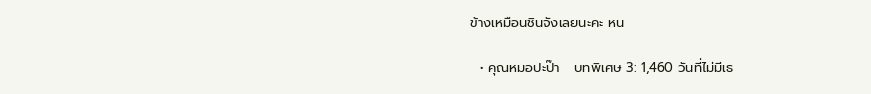ข้างเหมือนชินจังเลยนะคะ หน

  • คุณหมอปะป๊า   บทพิเศษ 3: 1,460 วันที่ไม่มีเธ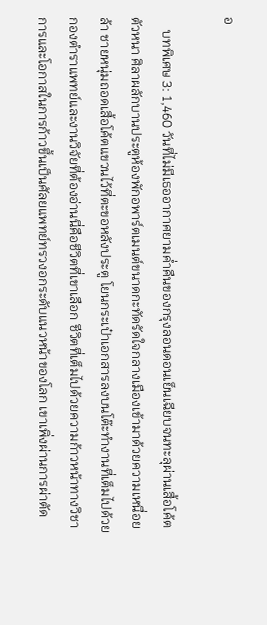อ

    บทพิเศษ 3: 1,460 วันที่ไม่มีเธออากาศยามค่ำคืนของกรุงลอนดอนเย็นเฉียบจนทะลุผ่านเสื้อโค้ตตัวหนา ศิลาผลักบานประตูห้องพักอพาร์ตเมนต์ขนาดกะทัดรัดใจกลางเมืองเข้ามาด้วยความเหนื่อยล้า ชายหนุ่มถอดเสื้อโค้ตแขวนไว้ที่ตะขอหลังประตู โยนกระเป๋าเอกสารลงบนโต๊ะทำงานที่เต็มไปด้วยกองตำราแพทย์และงานวิจัยที่ต้องอ่านนี่คือชีวิตที่เขาเลือก ชีวิตที่เต็มไปด้วยความก้าวหน้าทางวิชาการและโอกาสในการก้าวขึ้นเป็นศัลยแพทย์ทรวงอกระดับแนวหน้าของโลก เขาเพิ่งผ่านการผ่าตัด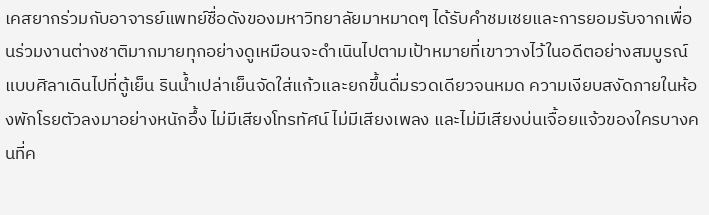เคสยากร่วมกับอาจารย์แพทย์ชื่อดังของมหาวิทยาลัยมาหมาดๆ ได้รับคำชมเชยและการยอมรับจากเพื่อนร่วมงานต่างชาติมากมายทุกอย่างดูเหมือนจะดำเนินไปตามเป้าหมายที่เขาวางไว้ในอดีตอย่างสมบูรณ์แบบศิลาเดินไปที่ตู้เย็น รินน้ำเปล่าเย็นจัดใส่แก้วและยกขึ้นดื่มรวดเดียวจนหมด ความเงียบสงัดภายในห้องพักโรยตัวลงมาอย่างหนักอึ้ง ไม่มีเสียงโทรทัศน์ ไม่มีเสียงเพลง และไม่มีเสียงบ่นเจื้อยแจ้วของใครบางคนที่ค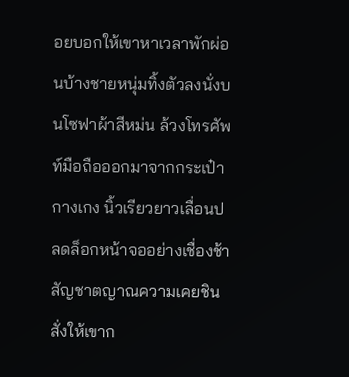อยบอกให้เขาหาเวลาพักผ่อนบ้างชายหนุ่มทิ้งตัวลงนั่งบนโซฟาผ้าสีหม่น ล้วงโทรศัพท์มือถือออกมาจากกระเป๋ากางเกง นิ้วเรียวยาวเลื่อนปลดล็อกหน้าจออย่างเชื่องช้า สัญชาตญาณความเคยชินสั่งให้เขาก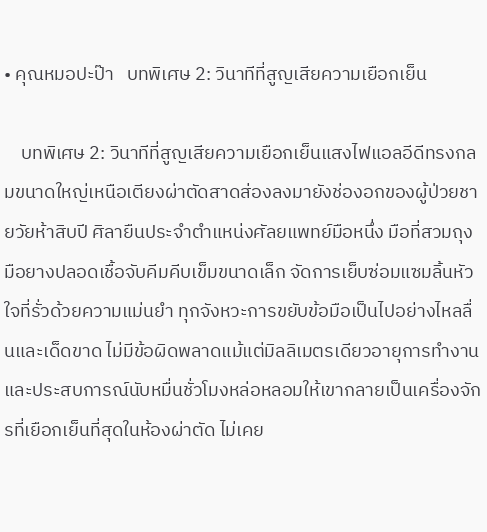• คุณหมอปะป๊า   บทพิเศษ 2: วินาทีที่สูญเสียความเยือกเย็น

    บทพิเศษ 2: วินาทีที่สูญเสียความเยือกเย็นแสงไฟแอลอีดีทรงกลมขนาดใหญ่เหนือเตียงผ่าตัดสาดส่องลงมายังช่องอกของผู้ป่วยชายวัยห้าสิบปี ศิลายืนประจำตำแหน่งศัลยแพทย์มือหนึ่ง มือที่สวมถุงมือยางปลอดเชื้อจับคีมคีบเข็มขนาดเล็ก จัดการเย็บซ่อมแซมลิ้นหัวใจที่รั่วด้วยความแม่นยำ ทุกจังหวะการขยับข้อมือเป็นไปอย่างไหลลื่นและเด็ดขาด ไม่มีข้อผิดพลาดแม้แต่มิลลิเมตรเดียวอายุการทำงานและประสบการณ์นับหมื่นชั่วโมงหล่อหลอมให้เขากลายเป็นเครื่องจักรที่เยือกเย็นที่สุดในห้องผ่าตัด ไม่เคย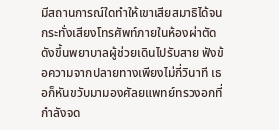มีสถานการณ์ใดทำให้เขาเสียสมาธิได้จนกระทั่งเสียงโทรศัพท์ภายในห้องผ่าตัดดังขึ้นพยาบาลผู้ช่วยเดินไปรับสาย ฟังข้อความจากปลายทางเพียงไม่กี่วินาที เธอก็หันขวับมามองศัลยแพทย์ทรวงอกที่กำลังจด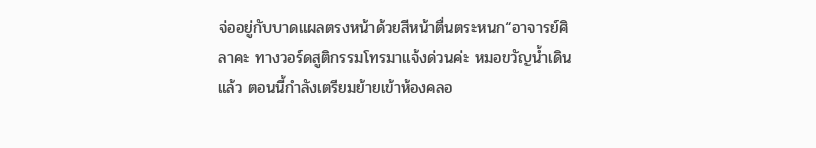จ่ออยู่กับบาดแผลตรงหน้าด้วยสีหน้าตื่นตระหนก“อาจารย์ศิลาคะ ทางวอร์ดสูติกรรมโทรมาแจ้งด่วนค่ะ หมอขวัญน้ำเดินแล้ว ตอนนี้กำลังเตรียมย้ายเข้าห้องคลอ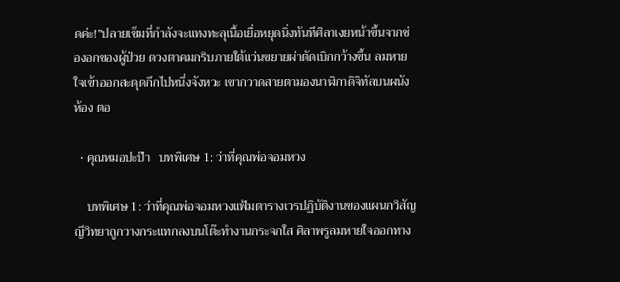ดค่ะ!”ปลายเข็มที่กำลังจะแทงทะลุเนื้อเยื่อหยุดนิ่งทันทีศิลาเงยหน้าขึ้นจากช่องอกของผู้ป่วย ดวงตาคมกริบภายใต้แว่นขยายผ่าตัดเบิกกว้างขึ้น ลมหายใจเข้าออกสะดุดกึกไปหนึ่งจังหวะ เขากวาดสายตามองนาฬิกาดิจิทัลบนผนังห้อง ตอ

  • คุณหมอปะป๊า   บทพิเศษ 1: ว่าที่คุณพ่อจอมหวง

    บทพิเศษ 1: ว่าที่คุณพ่อจอมหวงแฟ้มตารางเวรปฏิบัติงานของแผนกวิสัญญีวิทยาถูกวางกระแทกลงบนโต๊ะทำงานกระจกใส ศิลาพรูลมหายใจออกทาง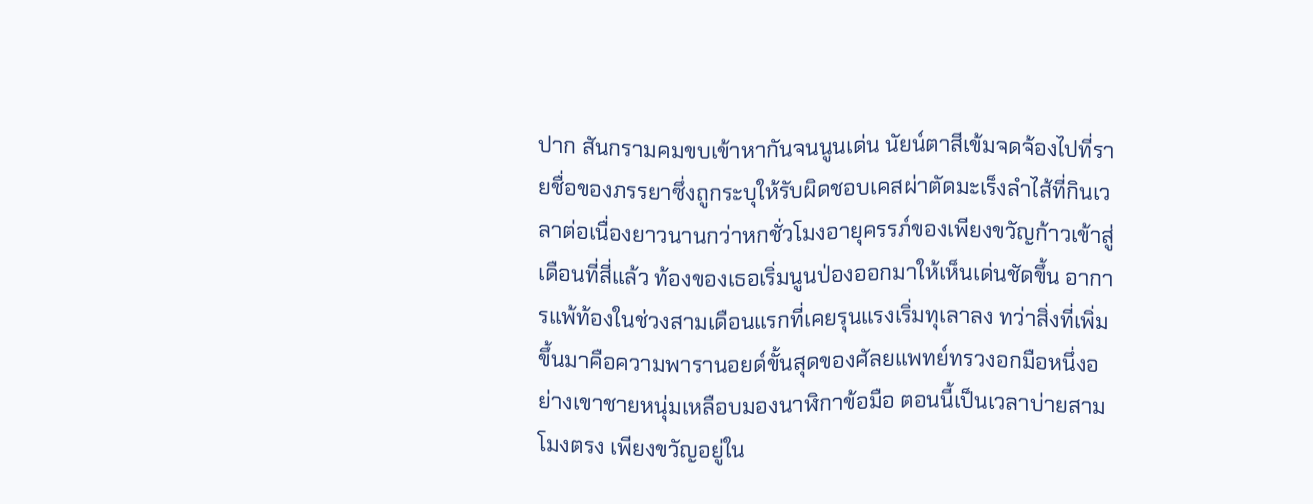ปาก สันกรามคมขบเข้าหากันจนนูนเด่น นัยน์ตาสีเข้มจดจ้องไปที่รายชื่อของภรรยาซึ่งถูกระบุให้รับผิดชอบเคสผ่าตัดมะเร็งลำไส้ที่กินเวลาต่อเนื่องยาวนานกว่าหกชั่วโมงอายุครรภ์ของเพียงขวัญก้าวเข้าสู่เดือนที่สี่แล้ว ท้องของเธอเริ่มนูนป่องออกมาให้เห็นเด่นชัดขึ้น อาการแพ้ท้องในช่วงสามเดือนแรกที่เคยรุนแรงเริ่มทุเลาลง ทว่าสิ่งที่เพิ่มขึ้นมาคือความพารานอยด์ขั้นสุดของศัลยแพทย์ทรวงอกมือหนึ่งอย่างเขาชายหนุ่มเหลือบมองนาฬิกาข้อมือ ตอนนี้เป็นเวลาบ่ายสามโมงตรง เพียงขวัญอยู่ใน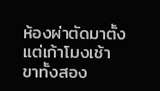ห้องผ่าตัดมาตั้งแต่เก้าโมงเช้า ขาทั้งสอง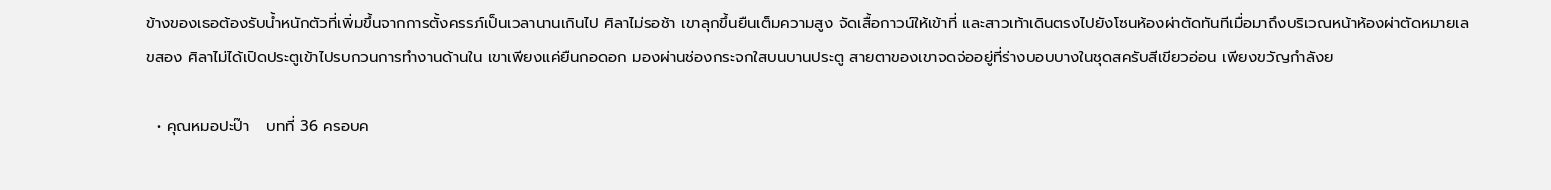ข้างของเธอต้องรับน้ำหนักตัวที่เพิ่มขึ้นจากการตั้งครรภ์เป็นเวลานานเกินไป ศิลาไม่รอช้า เขาลุกขึ้นยืนเต็มความสูง จัดเสื้อกาวน์ให้เข้าที่ และสาวเท้าเดินตรงไปยังโซนห้องผ่าตัดทันทีเมื่อมาถึงบริเวณหน้าห้องผ่าตัดหมายเลขสอง ศิลาไม่ได้เปิดประตูเข้าไปรบกวนการทำงานด้านใน เขาเพียงแค่ยืนกอดอก มองผ่านช่องกระจกใสบนบานประตู สายตาของเขาจดจ่ออยู่ที่ร่างบอบบางในชุดสครับสีเขียวอ่อน เพียงขวัญกำลังย

  • คุณหมอปะป๊า   บทที่ 36 ครอบค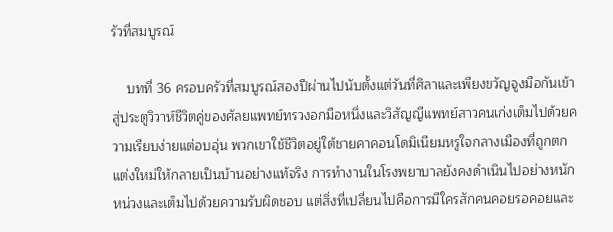รัวที่สมบูรณ์

    บทที่ 36 ครอบครัวที่สมบูรณ์สองปีผ่านไปนับตั้งแต่วันที่ศิลาและเพียงขวัญจูงมือกันเข้าสู่ประตูวิวาห์ชีวิตคู่ของศัลยแพทย์ทรวงอกมือหนึ่งและวิสัญญีแพทย์สาวคนเก่งเต็มไปด้วยความเรียบง่ายแต่อบอุ่น พวกเขาใช้ชีวิตอยู่ใต้ชายคาคอนโดมิเนียมหรูใจกลางเมืองที่ถูกตกแต่งใหม่ให้กลายเป็นบ้านอย่างแท้จริง การทำงานในโรงพยาบาลยังคงดำเนินไปอย่างหนักหน่วงและเต็มไปด้วยความรับผิดชอบ แต่สิ่งที่เปลี่ยนไปคือการมีใครสักคนคอยรอคอยและ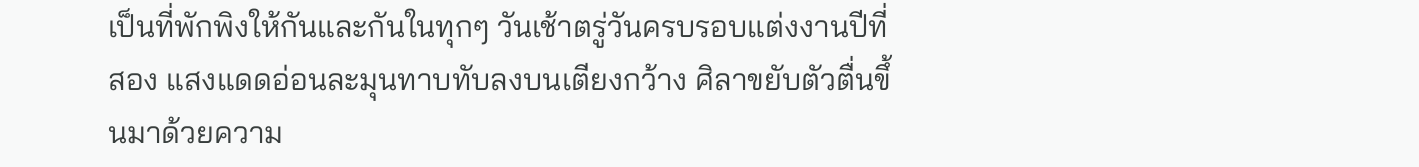เป็นที่พักพิงให้กันและกันในทุกๆ วันเช้าตรู่วันครบรอบแต่งงานปีที่สอง แสงแดดอ่อนละมุนทาบทับลงบนเตียงกว้าง ศิลาขยับตัวตื่นขึ้นมาด้วยความ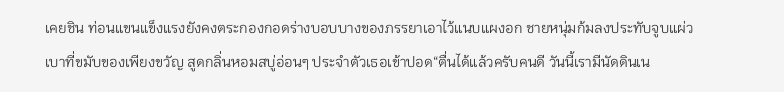เคยชิน ท่อนแขนแข็งแรงยังคงตระกองกอดร่างบอบบางของภรรยาเอาไว้แนบแผงอก ชายหนุ่มก้มลงประทับจูบแผ่วเบาที่ขมับของเพียงขวัญ สูดกลิ่นหอมสบู่อ่อนๆ ประจำตัวเธอเข้าปอด“ตื่นได้แล้วครับคนดี วันนี้เรามีนัดดินเน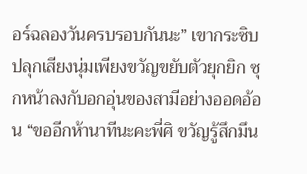อร์ฉลองวันครบรอบกันนะ” เขากระซิบปลุกเสียงนุ่มเพียงขวัญขยับตัวยุกยิก ซุกหน้าลงกับอกอุ่นของสามีอย่างออดอ้อน “ขออีกห้านาทีนะคะพี่ศิ ขวัญรู้สึกมึน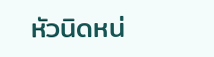หัวนิดหน่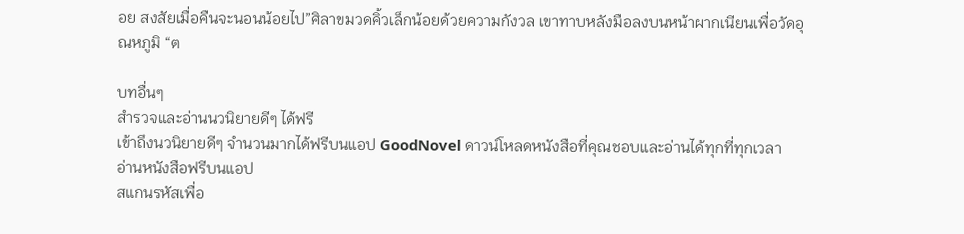อย สงสัยเมื่อคืนจะนอนน้อยไป”ศิลาขมวดคิ้วเล็กน้อยด้วยความกังวล เขาทาบหลังมือลงบนหน้าผากเนียนเพื่อวัดอุณหภูมิ “ต

บทอื่นๆ
สำรวจและอ่านนวนิยายดีๆ ได้ฟรี
เข้าถึงนวนิยายดีๆ จำนวนมากได้ฟรีบนแอป GoodNovel ดาวน์โหลดหนังสือที่คุณชอบและอ่านได้ทุกที่ทุกเวลา
อ่านหนังสือฟรีบนแอป
สแกนรหัสเพื่อ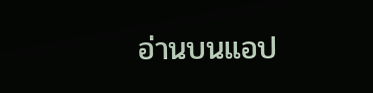อ่านบนแอป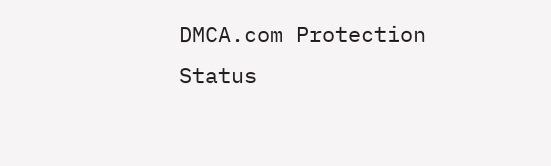DMCA.com Protection Status